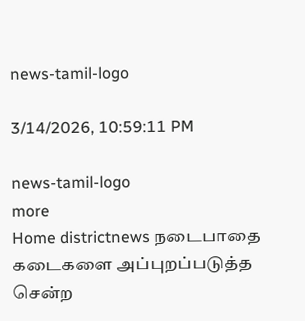news-tamil-logo

3/14/2026, 10:59:11 PM

news-tamil-logo
more
Home districtnews நடைபாதை கடைகளை அப்புறப்படுத்த சென்ற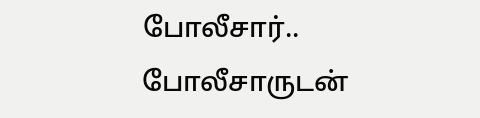போலீசார்.. போலீசாருடன்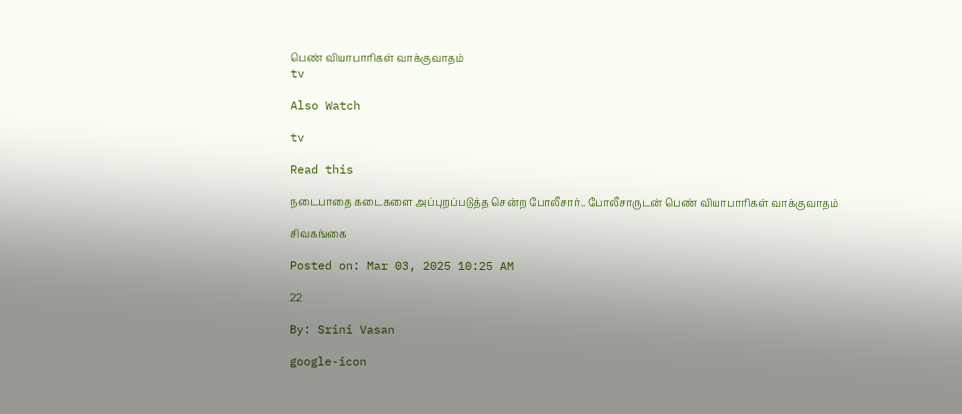பெண் வியாபாரிகள் வாக்குவாதம்
tv

Also Watch

tv

Read this

நடைபாதை கடைகளை அப்புறப்படுத்த சென்ற போலீசார்.. போலீசாருடன் பெண் வியாபாரிகள் வாக்குவாதம்

சிவகங்கை

Posted on: Mar 03, 2025 10:25 AM

22

By: Srini Vasan

google-icon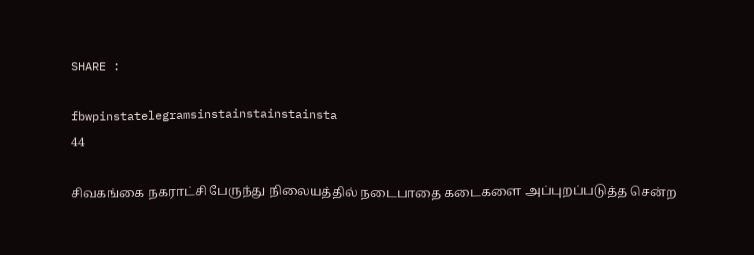SHARE :

fbwpinstatelegramsinstainstainstainsta
44

சிவகங்கை நகராட்சி பேருந்து நிலையத்தில் நடைபாதை கடைகளை அப்புறப்படுத்த சென்ற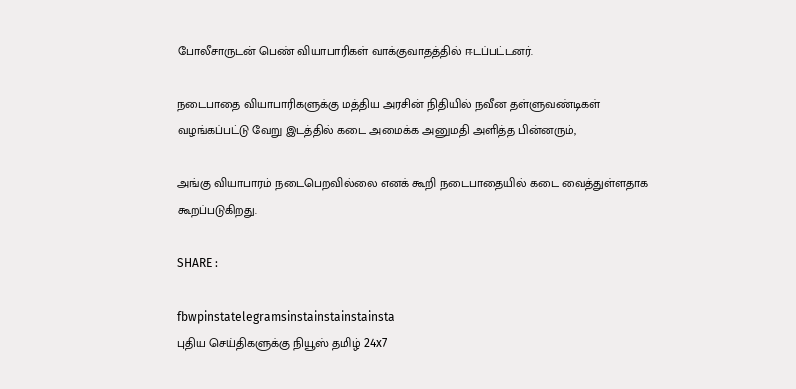போலீசாருடன் பெண் வியாபாரிகள் வாக்குவாதத்தில் ஈடப்பட்டனர்.

நடைபாதை வியாபாரிகளுக்கு மத்திய அரசின் நிதியில் நவீன தள்ளுவண்டிகள் வழங்கப்பட்டு வேறு இடத்தில் கடை அமைக்க அனுமதி அளித்த பின்னரும்,

அங்கு வியாபாரம் நடைபெறவில்லை எனக் கூறி நடைபாதையில் கடை வைத்துள்ளதாக கூறப்படுகிறது.

SHARE :

fbwpinstatelegramsinstainstainstainsta
புதிய செய்திகளுக்கு நியூஸ் தமிழ் 24x7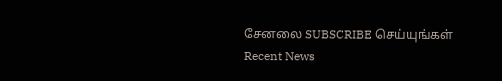சேனலை SUBSCRIBE செய்யுங்கள்
Recent News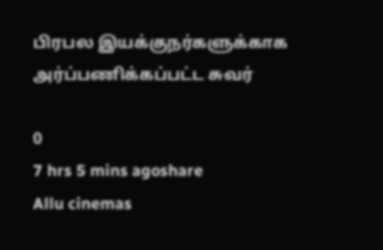பிரபல இயக்குநர்களுக்காக அர்ப்பணிக்கப்பட்ட சுவர்

0
7 hrs 5 mins agoshare
Allu cinemas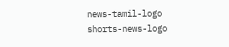news-tamil-logo
shorts-news-logo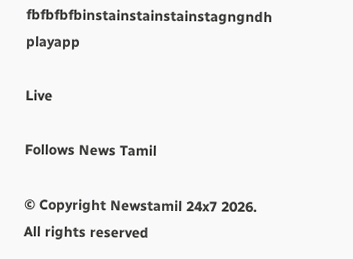fbfbfbfbinstainstainstainstagngndh
playapp

Live

Follows News Tamil

© Copyright Newstamil 24x7 2026. All rights reserved